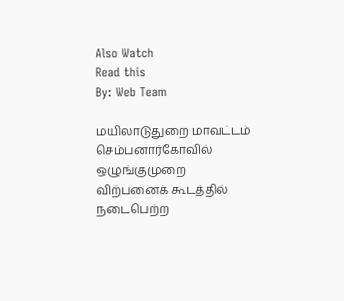Also Watch
Read this
By: Web Team

மயிலாடுதுறை மாவட்டம் செம்பனார்கோவில் ஒழுங்குமுறை விற்பனைக் கூடத்தில் நடைபெற்ற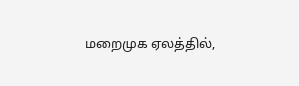மறைமுக ஏலத்தில்,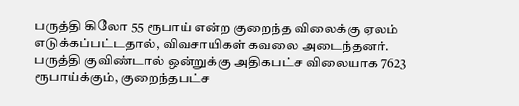பருத்தி கிலோ 55 ரூபாய் என்ற குறைந்த விலைக்கு ஏலம் எடுக்கப்பட்டதால், விவசாயிகள் கவலை அடைந்தனர்.
பருத்தி குவிண்டால் ஒன்றுக்கு அதிகபட்ச விலையாக 7623 ரூபாய்க்கும், குறைந்தபட்ச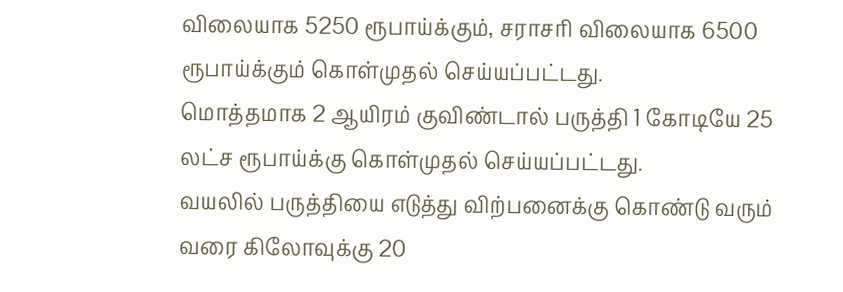விலையாக 5250 ரூபாய்க்கும், சராசரி விலையாக 6500 ரூபாய்க்கும் கொள்முதல் செய்யப்பட்டது.
மொத்தமாக 2 ஆயிரம் குவிண்டால் பருத்தி 1 கோடியே 25 லட்ச ரூபாய்க்கு கொள்முதல் செய்யப்பட்டது.
வயலில் பருத்தியை எடுத்து விற்பனைக்கு கொண்டு வரும் வரை கிலோவுக்கு 20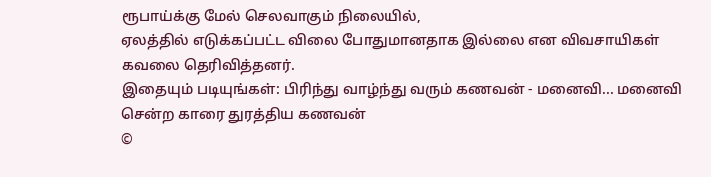ரூபாய்க்கு மேல் செலவாகும் நிலையில்,
ஏலத்தில் எடுக்கப்பட்ட விலை போதுமானதாக இல்லை என விவசாயிகள் கவலை தெரிவித்தனர்.
இதையும் படியுங்கள்: பிரிந்து வாழ்ந்து வரும் கணவன் - மனைவி... மனைவி சென்ற காரை துரத்திய கணவன்
©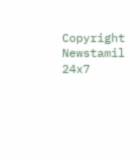Copyright Newstamil 24x7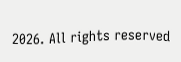2026. All rights reserved